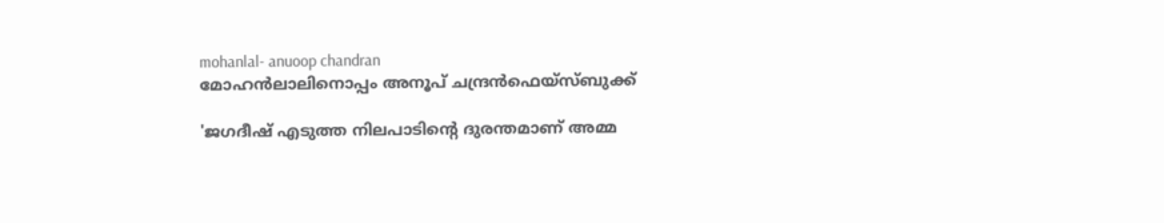mohanlal- anuoop chandran
മോഹന്‍ലാലിനൊപ്പം അനൂപ് ചന്ദ്രന്‍ഫെയ്‌സ്ബുക്ക്‌

'ജഗദീഷ് എടുത്ത നിലപാടിന്റെ ദുരന്തമാണ് അമ്മ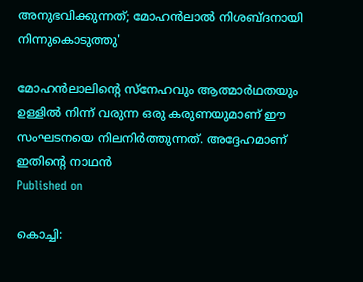അനുഭവിക്കുന്നത്; മോഹന്‍ലാല്‍ നിശബ്ദനായി നിന്നുകൊടുത്തു'

മോഹന്‍ലാലിന്റെ സ്‌നേഹവും ആത്മാര്‍ഥതയും ഉള്ളില്‍ നിന്ന് വരുന്ന ഒരു കരുണയുമാണ് ഈ സംഘടനയെ നിലനിര്‍ത്തുന്നത്. അദ്ദേഹമാണ് ഇതിന്റെ നാഥന്‍
Published on

കൊച്ചി: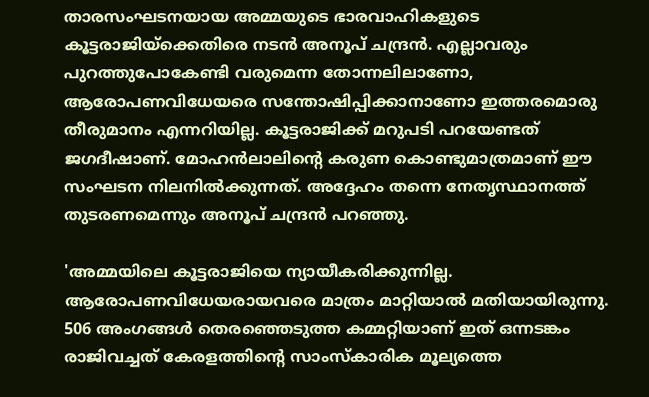താരസംഘടനയായ അമ്മയുടെ ഭാരവാഹികളുടെ കൂട്ടരാജിയ്‌ക്കെതിരെ നടന്‍ അനൂപ് ചന്ദ്രന്‍. എല്ലാവരും പുറത്തുപോകേണ്ടി വരുമെന്ന തോന്നലിലാണോ, ആരോപണവിധേയരെ സന്തോഷിപ്പിക്കാനാണോ ഇത്തരമൊരു തീരുമാനം എന്നറിയില്ല. കൂട്ടരാജിക്ക് മറുപടി പറയേണ്ടത് ജഗദീഷാണ്. മോഹന്‍ലാലിന്റെ കരുണ കൊണ്ടുമാത്രമാണ് ഈ സംഘടന നിലനില്‍ക്കുന്നത്. അദ്ദേഹം തന്നെ നേതൃസ്ഥാനത്ത് തുടരണമെന്നും അനൂപ് ചന്ദ്രന്‍ പറഞ്ഞു.

'അമ്മയിലെ കൂട്ടരാജിയെ ന്യായീകരിക്കുന്നില്ല. ആരോപണവിധേയരായവരെ മാത്രം മാറ്റിയാല്‍ മതിയായിരുന്നു. 506 അംഗങ്ങള്‍ തെരഞ്ഞെടുത്ത കമ്മറ്റിയാണ് ഇത് ഒന്നടങ്കം രാജിവച്ചത് കേരളത്തിന്റെ സാംസ്‌കാരിക മൂല്യത്തെ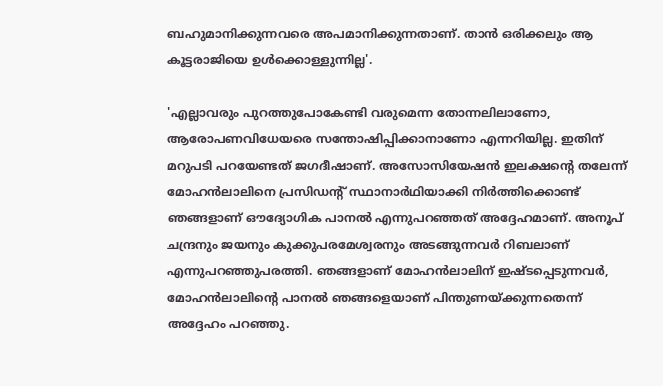ബഹുമാനിക്കുന്നവരെ അപമാനിക്കുന്നതാണ്. താന്‍ ഒരിക്കലും ആ കൂട്ടരാജിയെ ഉള്‍ക്കൊള്ളുന്നില്ല'.

'എല്ലാവരും പുറത്തുപോകേണ്ടി വരുമെന്ന തോന്നലിലാണോ, ആരോപണവിധേയരെ സന്തോഷിപ്പിക്കാനാണോ എന്നറിയില്ല. ഇതിന് മറുപടി പറയേണ്ടത് ജഗദീഷാണ്. അസോസിയേഷന്‍ ഇലക്ഷന്റെ തലേന്ന് മോഹന്‍ലാലിനെ പ്രസിഡന്റ് സ്ഥാനാര്‍ഥിയാക്കി നിര്‍ത്തിക്കൊണ്ട് ഞങ്ങളാണ് ഔദ്യോഗിക പാനല്‍ എന്നുപറഞ്ഞത് അദ്ദേഹമാണ്. അനൂപ് ചന്ദ്രനും ജയനും കുക്കുപരമേശ്വരനും അടങ്ങുന്നവര്‍ റിബലാണ് എന്നുപറഞ്ഞുപരത്തി. ഞങ്ങളാണ് മോഹന്‍ലാലിന് ഇഷ്ടപ്പെടുന്നവര്‍, മോഹന്‍ലാലിന്റെ പാനല്‍ ഞങ്ങളെയാണ് പിന്തുണയ്ക്കുന്നതെന്ന് അദ്ദേഹം പറഞ്ഞു.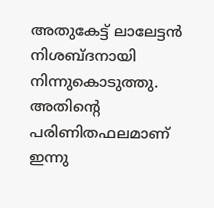അതുകേട്ട് ലാലേട്ടന്‍ നിശബ്ദനായി നിന്നുകൊടുത്തു. അതിന്റെ പരിണിതഫലമാണ് ഇന്നു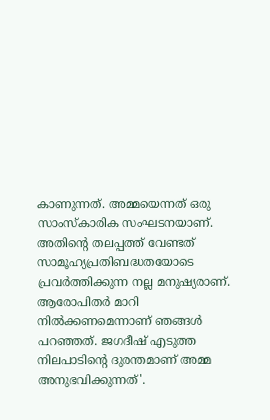കാണുന്നത്. അമ്മയെന്നത് ഒരു സാംസ്‌കാരിക സംഘടനയാണ്. അതിന്റെ തലപ്പത്ത് വേണ്ടത് സാമൂഹ്യപ്രതിബദ്ധതയോടെ പ്രവര്‍ത്തിക്കുന്ന നല്ല മനുഷ്യരാണ്. ആരോപിതര്‍ മാറി നില്‍ക്കണമെന്നാണ് ഞങ്ങള്‍ പറഞ്ഞത്. ജഗദീഷ് എടുത്ത നിലപാടിന്റെ ദുരന്തമാണ് അമ്മ അനുഭവിക്കുന്നത്'.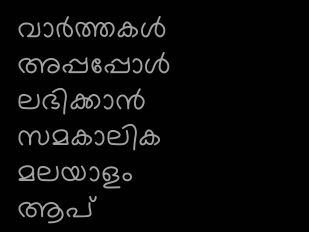വാര്‍ത്തകള്‍ അപ്പപ്പോള്‍ ലഭിക്കാന്‍ സമകാലിക മലയാളം ആപ്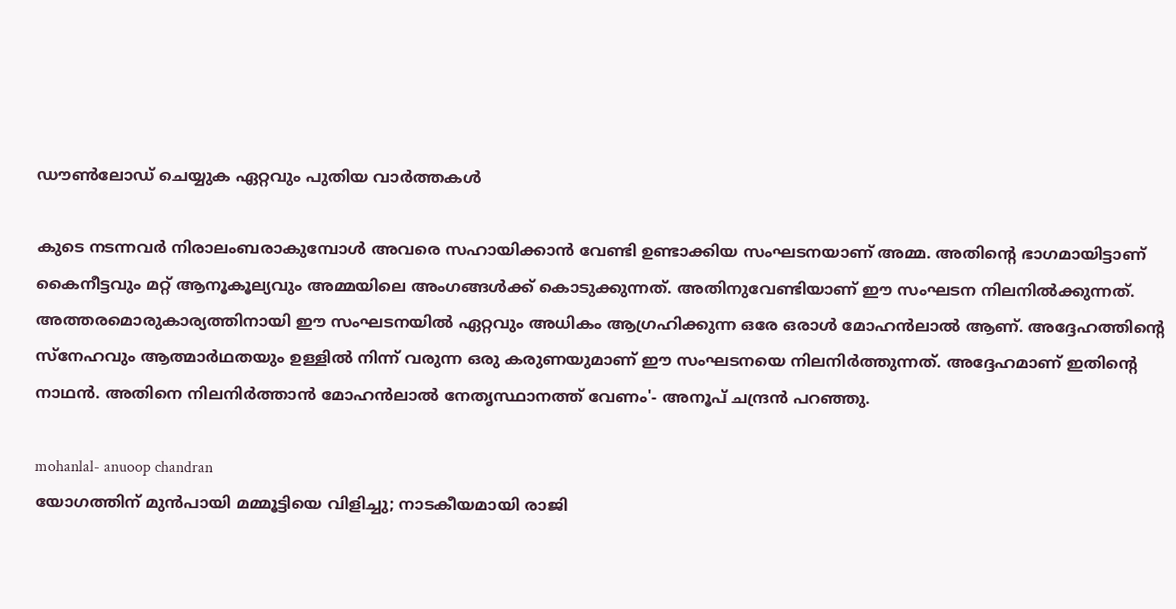ഡൗണ്‍ലോഡ് ചെയ്യുക ഏറ്റവും പുതിയ വാര്‍ത്തകള്‍

കുടെ നടന്നവര്‍ നിരാലംബരാകുമ്പോള്‍ അവരെ സഹായിക്കാന്‍ വേണ്ടി ഉണ്ടാക്കിയ സംഘടനയാണ് അമ്മ. അതിന്റെ ഭാഗമായിട്ടാണ് കൈനീട്ടവും മറ്റ് ആനൂകൂല്യവും അമ്മയിലെ അംഗങ്ങള്‍ക്ക് കൊടുക്കുന്നത്. അതിനുവേണ്ടിയാണ് ഈ സംഘടന നിലനില്‍ക്കുന്നത്. അത്തരമൊരുകാര്യത്തിനായി ഈ സംഘടനയില്‍ ഏറ്റവും അധികം ആഗ്രഹിക്കുന്ന ഒരേ ഒരാള്‍ മോഹന്‍ലാല്‍ ആണ്. അദ്ദേഹത്തിന്റെ സ്‌നേഹവും ആത്മാര്‍ഥതയും ഉള്ളില്‍ നിന്ന് വരുന്ന ഒരു കരുണയുമാണ് ഈ സംഘടനയെ നിലനിര്‍ത്തുന്നത്. അദ്ദേഹമാണ് ഇതിന്റെ നാഥന്‍. അതിനെ നിലനിര്‍ത്താന്‍ മോഹന്‍ലാല്‍ നേതൃസ്ഥാനത്ത് വേണം'- അനൂപ് ചന്ദ്രന്‍ പറഞ്ഞു.

mohanlal- anuoop chandran
യോഗത്തിന് മുന്‍പായി മമ്മൂട്ടിയെ വിളിച്ചു; നാടകീയമായി രാജി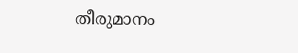തീരുമാനം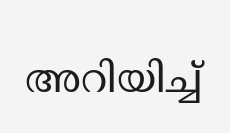അറിയിച്ച്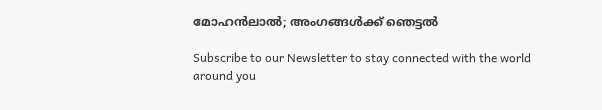മോഹന്‍ലാല്‍; അംഗങ്ങള്‍ക്ക് ഞെട്ടല്‍

Subscribe to our Newsletter to stay connected with the world around you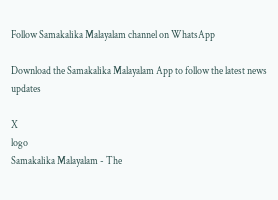Follow Samakalika Malayalam channel on WhatsApp

Download the Samakalika Malayalam App to follow the latest news updates

X
logo
Samakalika Malayalam - The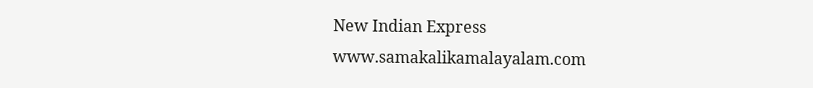New Indian Express
www.samakalikamalayalam.com